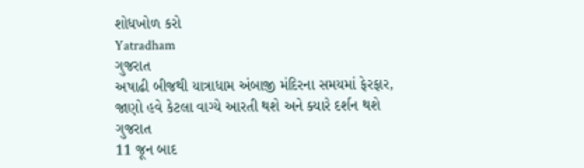શોધખોળ કરો
Yatradham
ગુજરાત
અષાઢી બીજથી યાત્રાધામ અંબાજી મંદિરના સમયમાં ફેરફાર, જાણો હવે કેટલા વાગ્યે આરતી થશે અને ક્યારે દર્શન થશે
ગુજરાત
11 જૂન બાદ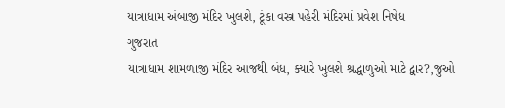યાત્રાધામ અંબાજી મંદિર ખુલશે, ટૂંકા વસ્ત્ર પહેરી મંદિરમાં પ્રવેશ નિષેધ
ગુજરાત
યાત્રાધામ શામળાજી મંદિર આજથી બંધ, ક્યારે ખુલશે શ્રદ્ધાળુઓ માટે દ્વાર?,જુઓ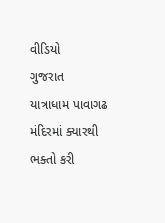વીડિયો
ગુજરાત
યાત્રાધામ પાવાગઢ મંદિરમાં ક્યારથી ભક્તો કરી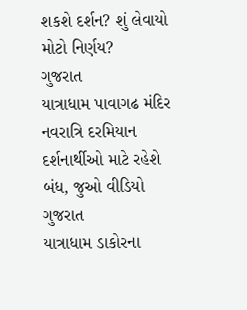શકશે દર્શન? શું લેવાયો મોટો નિર્ણય?
ગુજરાત
યાત્રાધામ પાવાગઢ મંદિર નવરાત્રિ દરમિયાન દર્શનાર્થીઓ માટે રહેશે બંધ, જુઓ વીડિયો
ગુજરાત
યાત્રાધામ ડાકોરના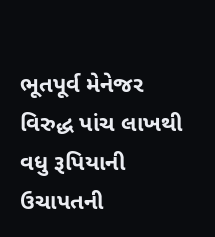ભૂતપૂર્વ મેનેજર વિરુદ્ધ પાંચ લાખથી વધુ રૂપિયાની ઉચાપતની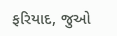ફરિયાદ, જુઓ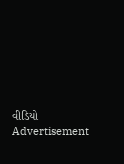વીડિયો
Advertisement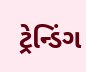ટ્રેન્ડિંગ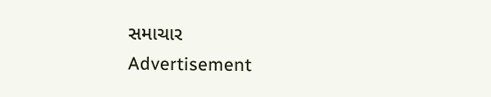સમાચાર
Advertisement